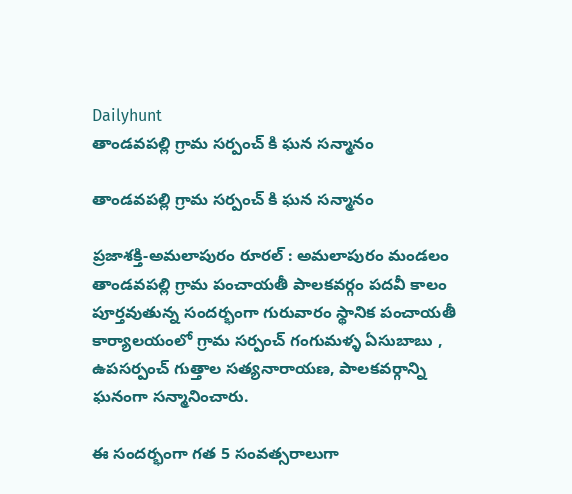Dailyhunt
తాండవపల్లి గ్రామ సర్పంచ్ కి ఘన సన్మానం

తాండవపల్లి గ్రామ సర్పంచ్ కి ఘన సన్మానం

ప్రజాశక్తి-అమలాపురం రూరల్ : అమలాపురం మండలం తాండవపల్లి గ్రామ పంచాయతీ పాలకవర్గం పదవీ కాలం పూర్తవుతున్న సందర్భంగా గురువారం స్థానిక పంచాయతీ కార్యాలయంలో గ్రామ సర్పంచ్ గంగుమళ్ళ ఏసుబాబు , ఉపసర్పంచ్ గుత్తాల సత్యనారాయణ, పాలకవర్గాన్ని ఘనంగా సన్మానించారు.

ఈ సందర్భంగా గత 5 సంవత్సరాలుగా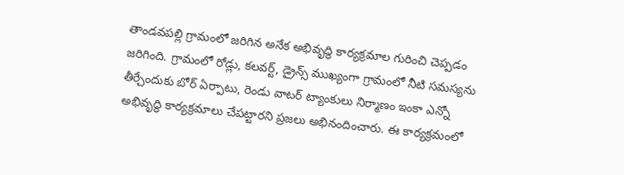తాండవపల్లి గ్రామంలో జరిగిన అనేక అభివృద్ధి కార్యక్రమాల గురించి చెప్పడం జరిగింది. గ్రామంలో రోడ్లు, కలవర్ట్, డ్రైన్స్ ముఖ్యంగా గ్రామంలో నీటి సమస్యను తీర్చేందుకు బోర్ ఏర్పాటు, రెండు వాటర్ ట్యాంకులు నిర్మాణం ఇంకా ఎన్నో అభివృద్ధి కార్యక్రమాలు చేపట్టారని ప్రజలు అభినందించారు. ఈ కార్యక్రమంలో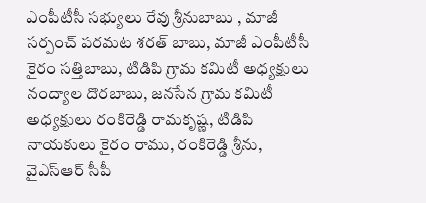ఎంపీటీసీ సభ్యులు రేవు శ్రీనుబాబు , మాజీ సర్పంచ్ పరమట శరత్ బాబు, మాజీ ఎంపీటీసీ కైరం సత్తిబాబు, టిడిపి గ్రామ కమిటీ అధ్యక్షులు నంద్యాల దొరబాబు, జనసేన గ్రామ కమిటీ అధ్యక్షులు రంకిరెడ్డి రామకృష్ణ, టిడిపి నాయకులు కైరం రాము, రంకిరెడ్డి శ్రీను, వైఎస్ఆర్ సీపీ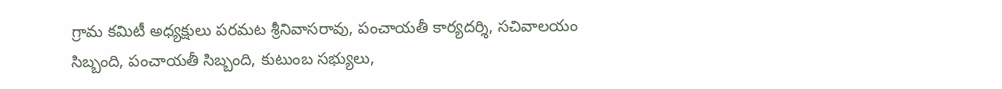గ్రామ కమిటీ అధ్యక్షులు పరమట శ్రీనివాసరావు, పంచాయతీ కార్యదర్శి, సచివాలయం సిబ్బంది, పంచాయతీ సిబ్బంది, కుటుంబ సభ్యులు,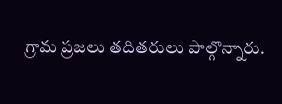గ్రామ ప్రజలు తదితరులు పాల్గొన్నారు.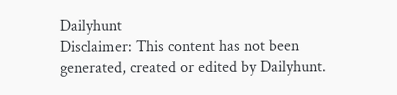Dailyhunt
Disclaimer: This content has not been generated, created or edited by Dailyhunt.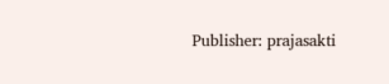Publisher: prajasakti